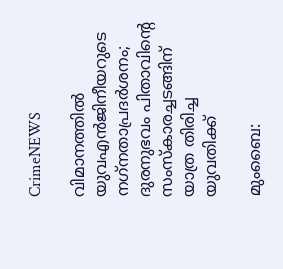CrimeNEWS

വിമാനത്തില്‍ യുവഎന്‍ജിനീയറുടെ നഗ്‌നതാപ്രദര്‍ശനം; ദുരനുഭവം പിതാവിന്റെ സംസ്‌കാരച്ചടങ്ങിന് യാത്ര തിരിച്ച യുവതിക്ക്

മുംബൈ: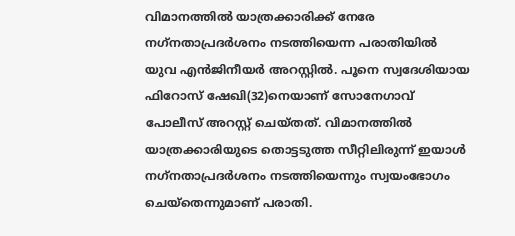വിമാനത്തില്‍ യാത്രക്കാരിക്ക് നേരേ നഗ്‌നതാപ്രദര്‍ശനം നടത്തിയെന്ന പരാതിയില്‍ യുവ എന്‍ജിനീയര്‍ അറസ്റ്റില്‍. പൂനെ സ്വദേശിയായ ഫിറോസ് ഷേഖി(32)നെയാണ് സോനേഗാവ് പോലീസ് അറസ്റ്റ് ചെയ്തത്. വിമാനത്തില്‍ യാത്രക്കാരിയുടെ തൊട്ടടുത്ത സീറ്റിലിരുന്ന് ഇയാള്‍ നഗ്‌നതാപ്രദര്‍ശനം നടത്തിയെന്നും സ്വയംഭോഗം ചെയ്തെന്നുമാണ് പരാതി.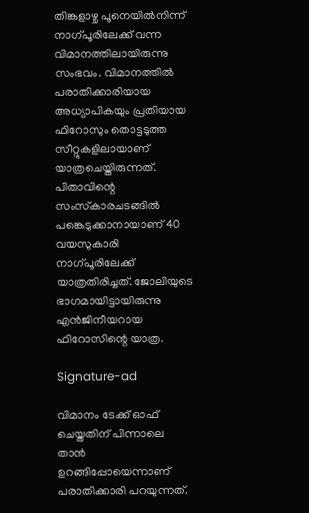തിങ്കളാഴ്ച പൂനെയില്‍നിന്ന് നാഗ്പൂരിലേക്ക് വന്ന വിമാനത്തിലായിരുന്നു സംഭവം. വിമാനത്തില്‍ പരാതിക്കാരിയായ അധ്യാപികയും പ്രതിയായ ഫിറോസും തൊട്ടടുത്ത സീറ്റുകളിലായാണ് യാത്രചെയ്തിരുന്നത്. പിതാവിന്റെ സംസ്‌കാരചടങ്ങില്‍ പങ്കെടുക്കാനായാണ് 40 വയസുകാരി നാഗ്പൂരിലേക്ക് യാത്രതിരിച്ചത്. ജോലിയുടെ ഭാഗമായിട്ടായിരുന്നു എന്‍ജിനീയറായ ഫിറോസിന്റെ യാത്ര.

Signature-ad

വിമാനം ടേക്ക് ഓഫ് ചെയ്തതിന് പിന്നാലെ താന്‍ ഉറങ്ങിപ്പോയെന്നാണ് പരാതിക്കാരി പറയുന്നത്.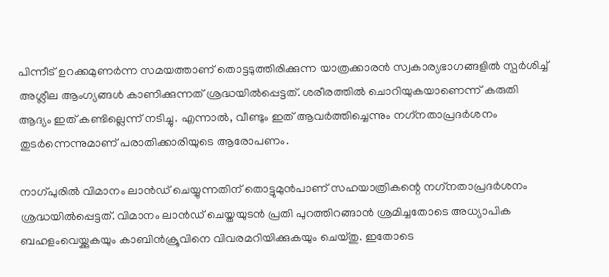പിന്നീട് ഉറക്കമുണര്‍ന്ന സമയത്താണ് തൊട്ടടുത്തിരിക്കുന്ന യാത്രക്കാരന്‍ സ്വകാര്യഭാഗങ്ങളില്‍ സ്പര്‍ശിച്ച് അശ്ലീല ആംഗ്യങ്ങള്‍ കാണിക്കുന്നത് ശ്രദ്ധയില്‍പ്പെട്ടത്. ശരീരത്തില്‍ ചൊറിയുകയാണെന്ന് കരുതി ആദ്യം ഇത് കണ്ടില്ലെന്ന് നടിച്ചു. എന്നാല്‍, വീണ്ടും ഇത് ആവര്‍ത്തിച്ചെന്നും നഗ്‌നതാപ്രദര്‍ശനം തുടര്‍ന്നെന്നുമാണ് പരാതിക്കാരിയുടെ ആരോപണം.

നാഗ്പുരില്‍ വിമാനം ലാന്‍ഡ് ചെയ്യുന്നതിന് തൊട്ടുമുന്‍പാണ് സഹയാത്രികന്റെ നഗ്‌നതാപ്രദര്‍ശനം ശ്രദ്ധയില്‍പ്പെട്ടത്. വിമാനം ലാന്‍ഡ് ചെയ്തയുടന്‍ പ്രതി പുറത്തിറങ്ങാന്‍ ശ്രമിച്ചതോടെ അധ്യാപിക ബഹളംവെയ്ക്കുകയും കാബിന്‍ക്രൂവിനെ വിവരമറിയിക്കുകയും ചെയ്തു. ഇതോടെ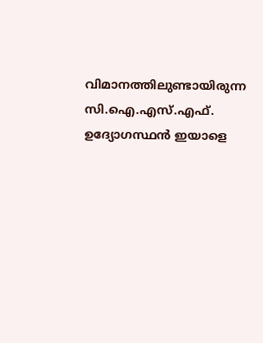വിമാനത്തിലുണ്ടായിരുന്ന സി.ഐ.എസ്.എഫ്. ഉദ്യോഗസ്ഥന്‍ ഇയാളെ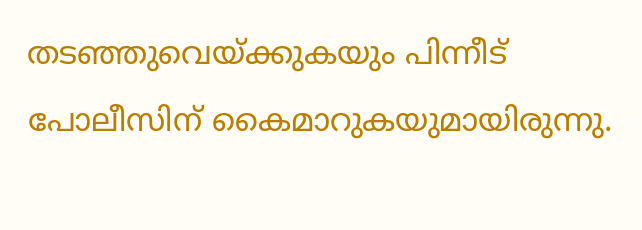തടഞ്ഞുവെയ്ക്കുകയും പിന്നീട് പോലീസിന് കൈമാറുകയുമായിരുന്നു.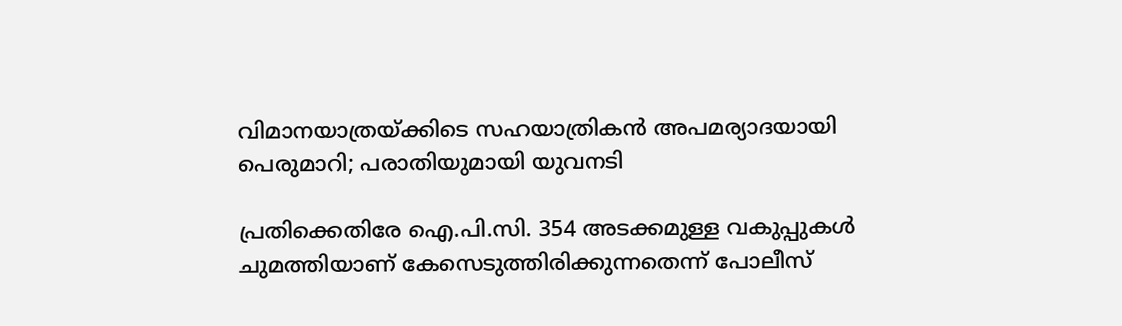വിമാനയാത്രയ്ക്കിടെ സഹയാത്രികന്‍ അപമര്യാദയായി പെരുമാറി; പരാതിയുമായി യുവനടി

പ്രതിക്കെതിരേ ഐ.പി.സി. 354 അടക്കമുള്ള വകുപ്പുകള്‍ ചുമത്തിയാണ് കേസെടുത്തിരിക്കുന്നതെന്ന് പോലീസ്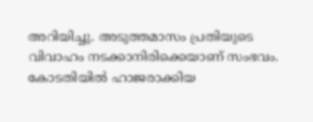അറിയിച്ചു. അടുത്തമാസം പ്രതിയുടെ വിവാഹം നടക്കാനിരിക്കെയാണ് സംഭവം. കോടതിയില്‍ ഹാജരാക്കിയ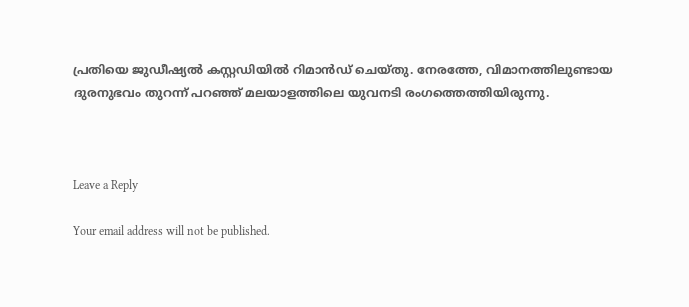പ്രതിയെ ജുഡീഷ്യല്‍ കസ്റ്റഡിയില്‍ റിമാന്‍ഡ് ചെയ്തു. നേരത്തേ, വിമാനത്തിലുണ്ടായ ദുരനുഭവം തുറന്ന് പറഞ്ഞ് മലയാളത്തിലെ യുവനടി രംഗത്തെത്തിയിരുന്നു.



Leave a Reply

Your email address will not be published.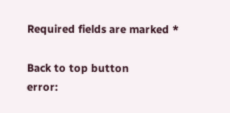Required fields are marked *

Back to top button
error: